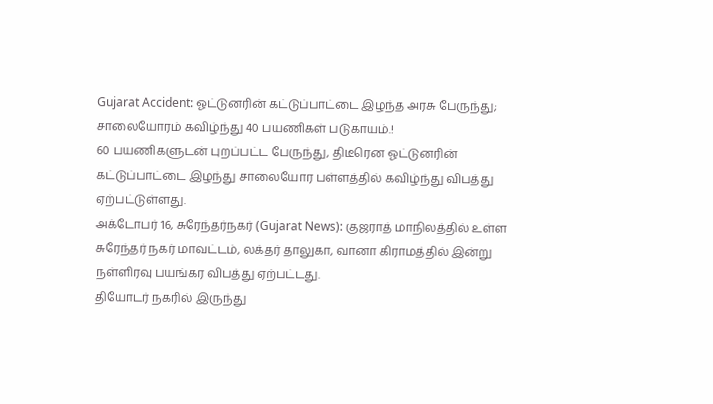Gujarat Accident: ஓட்டுனரின் கட்டுப்பாட்டை இழந்த அரசு பேருந்து; சாலையோரம் கவிழ்ந்து 40 பயணிகள் படுகாயம்.!
60 பயணிகளுடன் புறப்பட்ட பேருந்து, திடீரென ஓட்டுனரின் கட்டுப்பாட்டை இழந்து சாலையோர பள்ளத்தில் கவிழ்ந்து விபத்து ஏற்பட்டுள்ளது.
அக்டோபர் 16, சுரேந்தர்நகர் (Gujarat News): குஜராத் மாநிலத்தில் உள்ள சுரேந்தர் நகர் மாவட்டம், லக்தர் தாலுகா, வானா கிராமத்தில் இன்று நள்ளிரவு பயங்கர விபத்து ஏற்பட்டது.
தியோடர் நகரில் இருந்து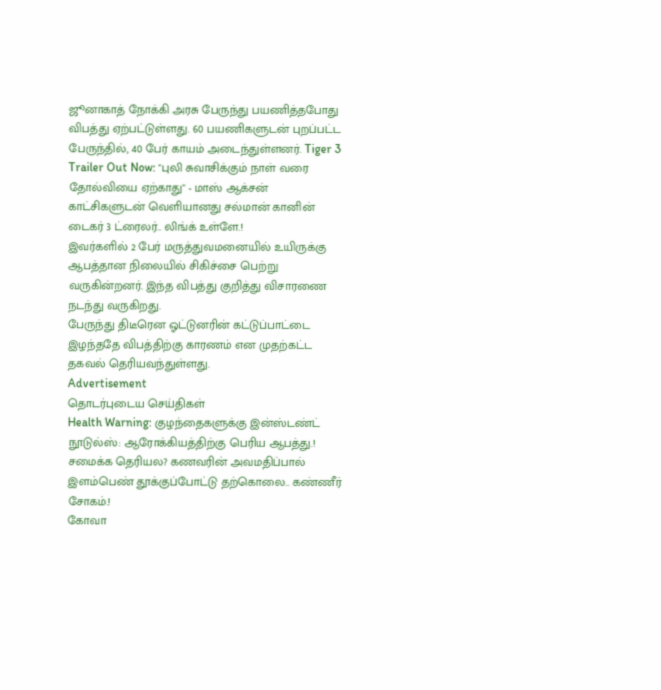ஜூனாகாத் நோக்கி அரசு பேருந்து பயணித்தபோது விபத்து ஏற்பட்டுள்ளது. 60 பயணிகளுடன் புறப்பட்ட பேருந்தில், 40 பேர் காயம் அடைந்துள்ளனர். Tiger 3 Trailer Out Now: "புலி சுவாசிக்கும் நாள் வரை தோல்வியை ஏற்காது" - மாஸ் ஆக்சன் காட்சிகளுடன் வெளியானது சல்மான் கானின் டைகர் 3 ட்ரைலர்.. லிங்க் உள்ளே.!
இவர்களில் 2 பேர் மருத்துவமனையில் உயிருக்கு ஆபத்தான நிலையில் சிகிச்சை பெற்று வருகின்றனர். இந்த விபத்து குறித்து விசாரணை நடந்து வருகிறது.
பேருந்து திடீரென ஓட்டுனரின் கட்டுப்பாட்டை இழந்ததே விபத்திற்கு காரணம் என முதற்கட்ட தகவல் தெரியவந்துள்ளது.
Advertisement
தொடர்புடைய செய்திகள்
Health Warning: குழந்தைகளுக்கு இன்ஸ்டண்ட் நூடுல்ஸ்: ஆரோக்கியத்திற்கு பெரிய ஆபத்து.!
சமைக்க தெரியல? கணவரின் அவமதிப்பால் இளம்பெண் தூக்குப்போட்டு தற்கொலை.. கண்ணீர் சோகம்.!
கோவா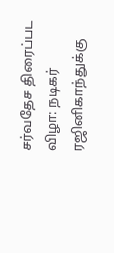சர்வதேச திரைப்பட விழா: நடிகர் ரஜினிகாந்துக்கு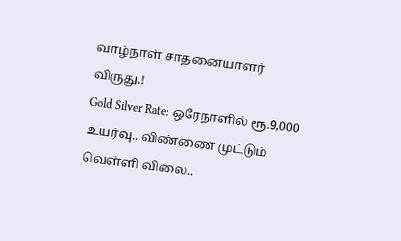வாழ்நாள் சாதனையாளர் விருது.!
Gold Silver Rate: ஒரேநாளில் ரூ.9,000 உயர்வு.. விண்ணை முட்டும் வெள்ளி விலை..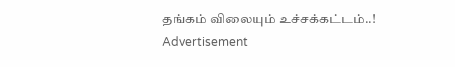தங்கம் விலையும் உச்சக்கட்டம்..!
Advertisement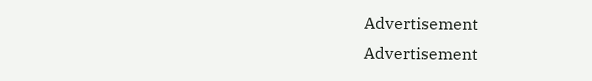Advertisement
Advertisement